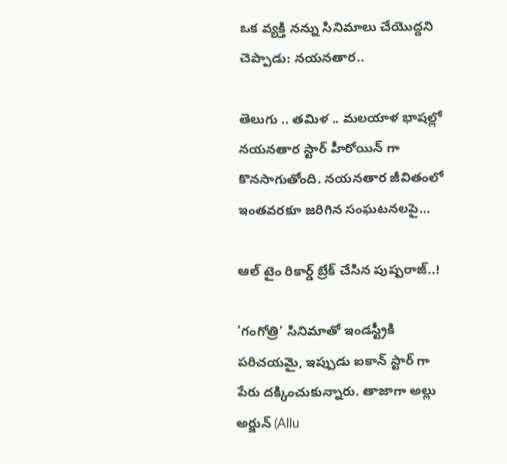ఒక వ్యక్తి నన్ను సినిమాలు చేయొద్దని చెప్పాడు: నయనతార..

తెలుగు .. తమిళ .. మలయాళ భాషల్లో నయనతార స్టార్ హీరోయిన్ గా కొనసాగుతోంది. నయనతార జీవితంలో ఇంతవరకూ జరిగిన సంఘటనలపై…

ఆల్ టైం రికార్డ్ బ్రేక్ చేసిన పుష్పరాజ్..!

‘గంగోత్రి’ సినిమాతో ఇండస్ట్రీకి పరిచయమై, ఇప్పుడు ఐకాన్ స్టార్ గా పేరు దక్కించుకున్నారు. తాజాగా అల్లు అర్జున్ (Allu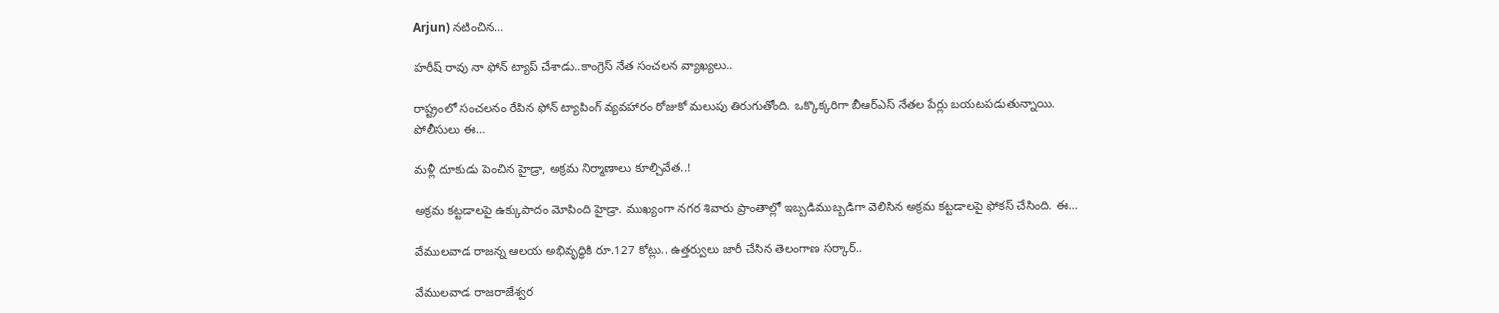Arjun) నటించిన…

హ‌రీష్ రావు నా ఫోన్ ట్యాప్ చేశాడు..కాంగ్రెస్ నేత సంచల‌న వ్యాఖ్య‌లు..

రాష్ట్రంలో సంచ‌ల‌నం రేపిన ఫోన్ ట్యాపింగ్ వ్య‌వ‌హారం రోజుకో మ‌లుపు తిరుగుతోంది. ఒక్కొక్క‌రిగా బీఆర్ఎస్ నేత‌ల పేర్లు బ‌య‌ట‌ప‌డుతున్నాయి. పోలీసులు ఈ…

మళ్లీ దూకుడు పెంచిన హైడ్రా, అక్రమ నిర్మాణాలు కూల్చివేత..!

అక్రమ కట్టడాలపై ఉక్కుపాదం మోపింది హైడ్రా. ముఖ్యంగా నగర శివారు ప్రాంతాల్లో ఇబ్బడిముబ్బడిగా వెలిసిన అక్రమ కట్టడాలపై ఫోకస్ చేసింది. ఈ…

వేముల‌వాడ రాజ‌న్న ఆల‌య అభివృద్ధికి రూ.127 కోట్లు.. ఉత్తర్వులు జారీ చేసిన తెలంగాణ స‌ర్కార్..

వేముల‌వాడ రాజ‌రాజేశ్వ‌ర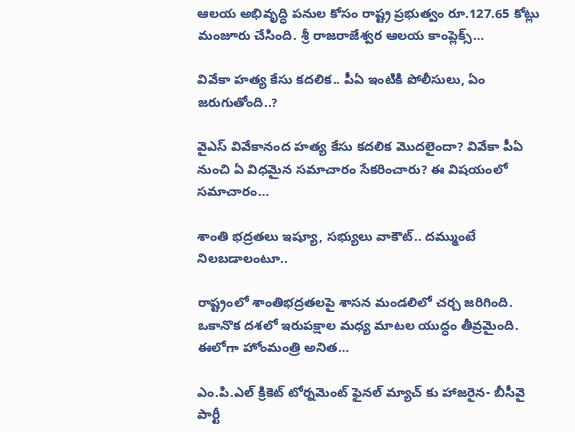ఆల‌య అభివృద్ధి ప‌నుల కోసం రాష్ట్ర ప్ర‌భుత్వం రూ.127.65 కోట్లు మంజూరు చేసింది. శ్రీ రాజ‌రాజేశ్వ‌ర ఆల‌య కాంప్లెక్స్…

వివేకా హత్య కేసు కదలిక.. పీఏ ఇంటికి పోలీసులు, ఏం జరుగుతోంది..?

వైఎస్ వివేకానంద హత్య కేసు కదలిక మొదలైందా? వివేకా పీఏ నుంచి ఏ విధమైన సమాచారం సేకరించారు? ఈ విషయంలో సమాచారం…

శాంతి భద్రతలు ఇష్యూ, సభ్యులు వాకౌట్.. దమ్ముంటే నిలబడాలంటూ..

రాష్ట్రంలో శాంతిభద్రతలపై శాసన మండలిలో చర్చ జరిగింది. ఒకానొక దశలో ఇరుపక్షాల మధ్య మాటల యుద్ధం తీవ్రమైంది. ఈలోగా హోంమంత్రి అనిత…

ఎం.పి.ఎల్ క్రికెట్ టోర్నమెంట్ ఫైనల్ మ్యాచ్ కు హాజరైన- బీసీవై పార్టీ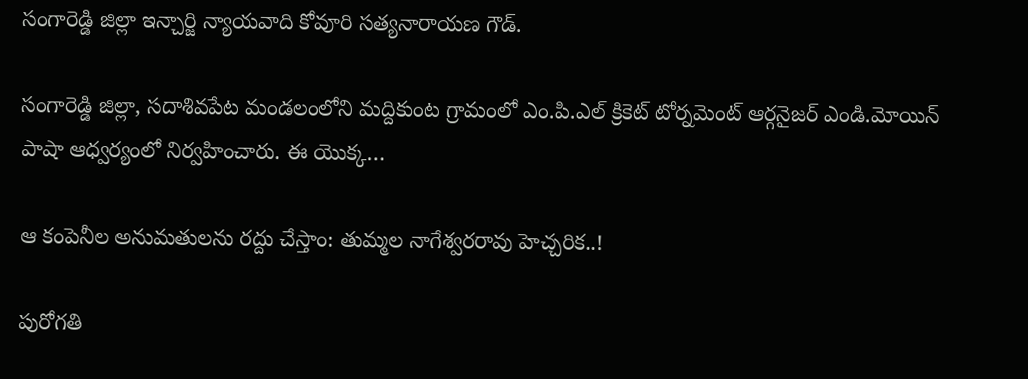సంగారెడ్డి జిల్లా ఇన్చార్జి న్యాయవాది కోవూరి సత్యనారాయణ గౌడ్.

సంగారెడ్డి జిల్లా, సదాశివపేట మండలంలోని మద్దికుంట గ్రామంలో ఎం.పి.ఎల్ క్రికెట్ టోర్నమెంట్ ఆర్గనైజర్ ఎండి.మోయిన్ పాషా ఆధ్వర్యంలో నిర్వహించారు. ఈ యొక్క…

ఆ కంపెనీల అనుమతులను రద్దు చేస్తాం: తుమ్మల నాగేశ్వరరావు హెచ్చరిక..!

పురోగతి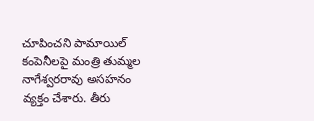చూపించని పామాయిల్ కంపెనీలపై మంత్రి తుమ్మల నాగేశ్వరరావు అసహనం వ్యక్తం చేశారు. తీరు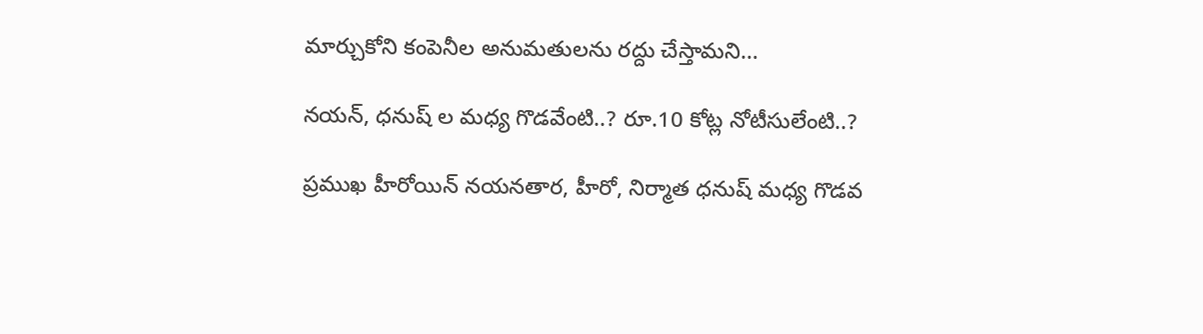మార్చుకోని కంపెనీల అనుమతులను రద్దు చేస్తామని…

నయన్, ధనుష్ ల మధ్య గొడవేంటి..? రూ.10 కోట్ల నోటీసులేంటి..?

ప్రముఖ హీరోయిన్ నయనతార, హీరో, నిర్మాత ధనుష్ మధ్య గొడవ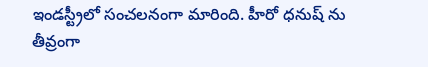ఇండస్ట్రీలో సంచలనంగా మారింది. హీరో ధనుష్ ను తీవ్రంగా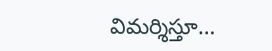విమర్శిస్తూ…